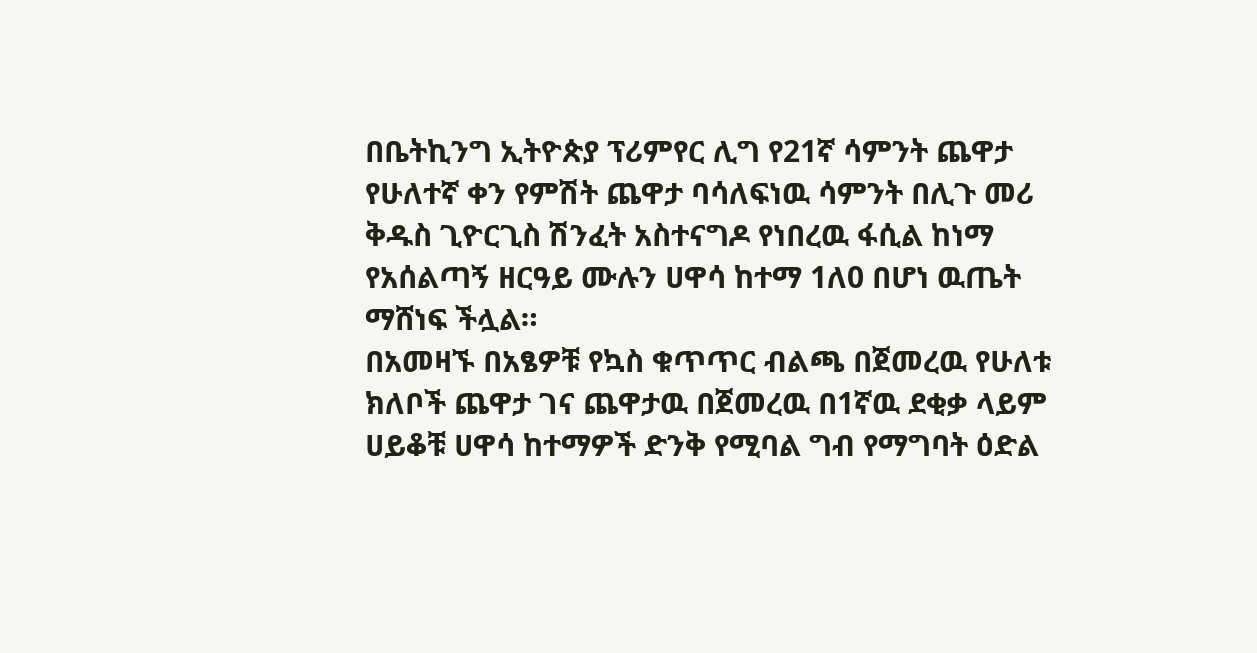በቤትኪንግ ኢትዮጵያ ፕሪምየር ሊግ የ21ኛ ሳምንት ጨዋታ የሁለተኛ ቀን የምሽት ጨዋታ ባሳለፍነዉ ሳምንት በሊጉ መሪ ቅዱስ ጊዮርጊስ ሽንፈት አስተናግዶ የነበረዉ ፋሲል ከነማ የአሰልጣኝ ዘርዓይ ሙሉን ሀዋሳ ከተማ 1ለ0 በሆነ ዉጤት ማሸነፍ ችሏል።
በአመዛኙ በአፄዎቹ የኳስ ቁጥጥር ብልጫ በጀመረዉ የሁለቱ ክለቦች ጨዋታ ገና ጨዋታዉ በጀመረዉ በ1ኛዉ ደቂቃ ላይም ሀይቆቹ ሀዋሳ ከተማዎች ድንቅ የሚባል ግብ የማግባት ዕድል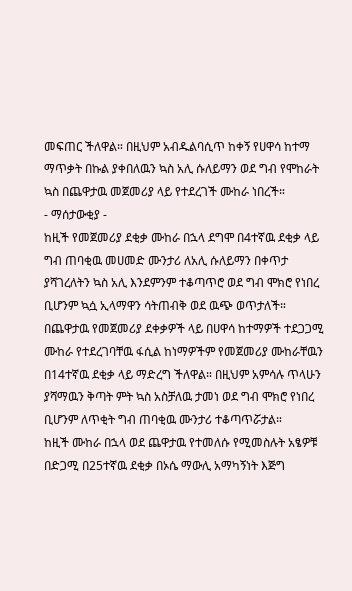መፍጠር ችለዋል። በዚህም አብዱልባሲጥ ከቀኝ የሀዋሳ ከተማ ማጥቃት በኩል ያቀበለዉን ኳስ አሊ ሱለይማን ወደ ግብ የሞከራት ኳስ በጨዋታዉ መጀመሪያ ላይ የተደረገች ሙከራ ነበረች።
- ማሰታውቂያ -
ከዚች የመጀመሪያ ደቂቃ ሙከራ በኋላ ደግሞ በ4ተኛዉ ደቂቃ ላይ ግብ ጠባቂዉ መሀመድ ሙንታሪ ለአሊ ሱለይማን በቀጥታ ያሻገረለትን ኳስ አሊ እንደምንም ተቆጣጥሮ ወደ ግብ ሞክሮ የነበረ ቢሆንም ኳሷ ኢላማዋን ሳትጠብቅ ወደ ዉጭ ወጥታለች።
በጨዋታዉ የመጀመሪያ ደቀቃዎች ላይ በሀዋሳ ከተማዎች ተደጋጋሚ ሙከራ የተደረገባቸዉ ፋሲል ከነማዎችም የመጀመሪያ ሙከራቸዉን በ14ተኛዉ ደቂቃ ላይ ማድረግ ችለዋል። በዚህም አምሳሉ ጥላሁን ያሻማዉን ቅጣት ምት ኳስ አስቻለዉ ታመነ ወደ ግብ ሞክሮ የነበረ ቢሆንም ለጥቂት ግብ ጠባቂዉ ሙንታሪ ተቆጣጥሯታል።
ከዚች ሙከራ በኋላ ወደ ጨዋታዉ የተመለሱ የሚመስሉት አፄዎቹ በድጋሚ በ25ተኛዉ ደቂቃ በኦሴ ማውሊ አማካኝነት እጅግ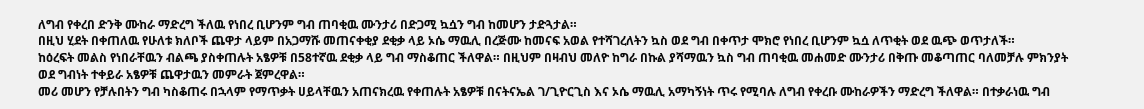ለግብ የቀረበ ድንቅ ሙከራ ማድረግ ችለዉ የነበረ ቢሆንም ግብ ጠባቂዉ ሙንታሪ በድጋሚ ኳሷን ግብ ከመሆን ታድጓታል።
በዚህ ሂደት በቀጠለዉ የሁለቱ ክለቦች ጨዋታ ላይም በአጋማሹ መጠናቀቂያ ደቂቃ ላይ ኦሴ ማዉሊ በረጅሙ ከመናፍ አወል የተሻገረለትን ኳስ ወደ ግብ በቀጥታ ሞክሮ የነበረ ቢሆንም ኳሷ ለጥቂት ወደ ዉጭ ወጥታለች።
ከዕረፍት መልስ የነበራቸዉን ብልጫ ያስቀጠሉት አፄዎቹ በ58ተኛዉ ደቂቃ ላይ ግብ ማስቆጠር ችለዋል። በዚህም በዛብህ መለዮ ከግራ በኩል ያሻማዉን ኳስ ግብ ጠባቂዉ መሐመድ ሙንታሪ በቅጡ መቆጣጠር ባለመቻሉ ምክንያት ወደ ግብነት ተቀይራ አፄዎቹ ጨዋታዉን መምራት ጀምረዋል።
መሪ መሆን የቻሉበትን ግብ ካስቆጠሩ በኋላም የማጥቃት ሀይላቸዉን አጠናክረዉ የቀጠሉት አፄዎቹ በናትናኤል ገ/ጊዮርጊስ እና ኦሴ ማዉሊ አማካኝነት ጥሩ የሚባሉ ለግብ የቀረቡ ሙከራዎችን ማድረግ ችለዋል። በተቃራነዉ ግብ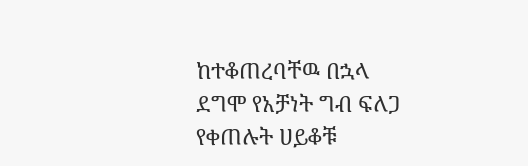ከተቆጠረባቸዉ በኋላ ደግሞ የአቻነት ግብ ፍለጋ የቀጠሉት ሀይቆቹ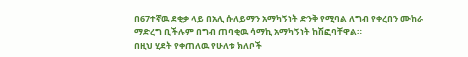በ67ተኛዉ ደቂቃ ላይ በአሊ ሱለይማን አማካኝነት ድንቅ የሚባል ለግብ የቀረበን ሙከራ ማድረግ ቢችሉም በግብ ጠባቂዉ ሳማኪ አማካኝነት ከሽፎባቸዋል።
በዚህ ሂደት የቀጠለዉ የሁለቱ ክለቦች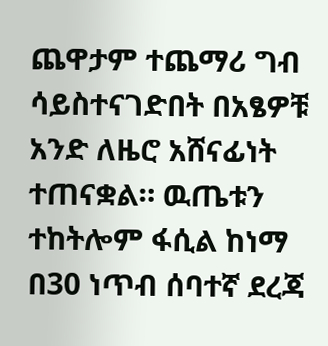ጨዋታም ተጨማሪ ግብ ሳይስተናገድበት በአፄዎቹ አንድ ለዜሮ አሸናፊነት ተጠናቋል። ዉጤቱን ተከትሎም ፋሲል ከነማ በ30 ነጥብ ሰባተኛ ደረጃ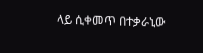ላይ ሲቀመጥ በተቃራኒው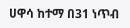ሀዋሳ ከተማ በ31 ነጥብ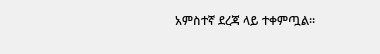አምስተኛ ደረጃ ላይ ተቀምጧል።